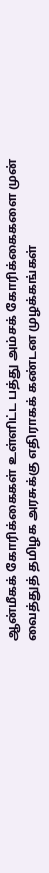ஆன்மீகக் கோரிக்கைகள் உள்ளிட்ட பத்து அம்சக் கோரிக்கைகளை முன் வைத்துத் தமிழக அரசுக்கு எதிராகக் கண்டன முழக்கங்கள்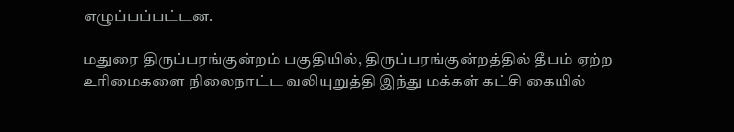எழுப்பப்பட்டன.

மதுரை திருப்பரங்குன்றம் பகுதியில், திருப்பரங்குன்றத்தில் தீபம் ஏற்ற உரிமைகளை நிலைநாட்ட வலியுறுத்தி இந்து மக்கள் கட்சி கையில்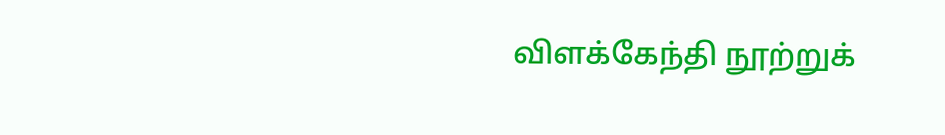விளக்கேந்தி நூற்றுக்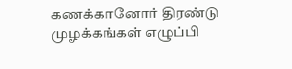கணக்கானோர் திரண்டு முழக்கங்கள் எழுப்பி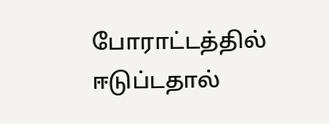போராட்டத்தில் ஈடுப்டதால்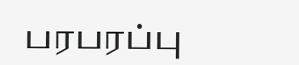பரபரப்பு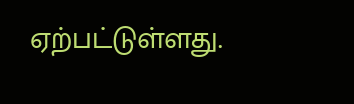ஏற்பட்டுள்ளது.